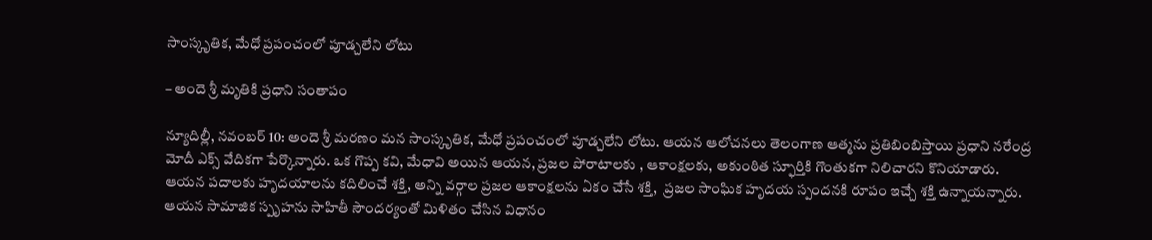సాంస్కృతిక, మేధో ప్రపంచంలో పూడ్చలేని లోటు

– అందె శ్రీ మృతికి ప్ర‌ధాని సంతాపం

న్యూదిల్లీ, న‌వంబ‌ర్ 10: అందె శ్రీ మరణం మన సాంస్కృతిక, మేధో ప్రపంచంలో పూడ్చలేని లోటు. ఆయన ఆలోచనలు తెలంగాణ ఆత్మను ప్రతిబింబిస్తాయి ప్ర‌ధాని న‌రేంద్ర మోదీ ఎక్స్ వేదిక‌గా పేర్కొన్నారు. ఒక గొప్ప కవి, మేధావి అయిన ఆయన, ప్రజల పోరాటాలకు , ఆకాంక్షలకు, అకుంఠిత స్ఫూర్తికి గొంతుకగా నిలిచారని కొనియాడారు. ఆయన పదాలకు హృదయాలను కదిలించే శక్తి, అన్ని వర్గాల ప్రజల ఆకాంక్షలను ఏకం చేసే శక్తి,  ప్రజల సాంఘిక హృదయ స్పందనకి రూపం ఇచ్చే శక్తి ఉన్నాయన్నారు. ఆయన సామాజిక స్పృహను సాహితీ సౌందర్యంతో మిళితం చేసిన విధానం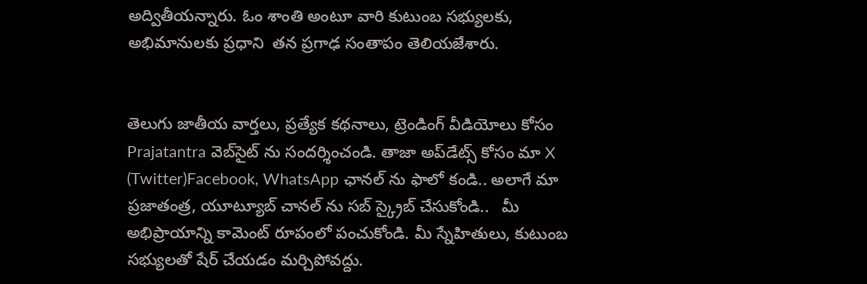అద్వితీయన్నారు. ఓం శాంతి అంటూ వారి కుటుంబ సభ్యులకు, అభిమానులకు ప్ర‌ధాని  త‌న‌ ప్రగాఢ సంతాపం తెలియజేశారు.


తెలుగు జాతీయ వార్తలు, ప్రత్యేక కథనాలు, ట్రెండింగ్ వీడియోలు కోసం Prajatantra వెబ్‌సైట్ ను సందర్శించండి. తాజా అప్‌డేట్స్ కోసం మా X (Twitter)Facebook, WhatsApp ఛానల్ ను ఫాలో కండి.. అలాగే మా ప్రజాతంత్ర, యూట్యూబ్ చానల్ ను సబ్ స్క్రైబ్ చేసుకోండి..   మీ అభిప్రాయాన్ని కామెంట్ రూపంలో పంచుకోండి. మీ స్నేహితులు, కుటుంబ సభ్యులతో షేర్ చేయడం మర్చిపోవద్దు.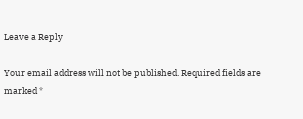Leave a Reply

Your email address will not be published. Required fields are marked *